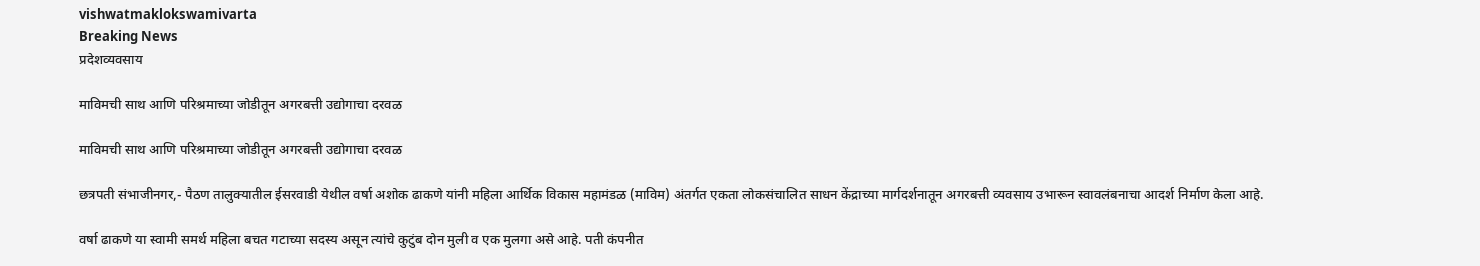vishwatmaklokswamivarta
Breaking News
प्रदेशव्यवसाय

माविमची साथ आणि परिश्रमाच्या जोडीतून अगरबत्ती उद्योगाचा दरवळ

माविमची साथ आणि परिश्रमाच्या जोडीतून अगरबत्ती उद्योगाचा दरवळ

छत्रपती संभाजीनगर,- पैठण तालुक्यातील ईसरवाडी येथील वर्षा अशोक ढाकणे यांनी महिला आर्थिक विकास महामंडळ (माविम) अंतर्गत एकता लोकसंचालित साधन केंद्राच्या मार्गदर्शनातून अगरबत्ती व्यवसाय उभारून स्वावलंबनाचा आदर्श निर्माण केला आहे.

वर्षा ढाकणे या स्वामी समर्थ महिला बचत गटाच्या सदस्य असून त्यांचे कुटुंब दोन मुली व एक मुलगा असे आहे. पती कंपनीत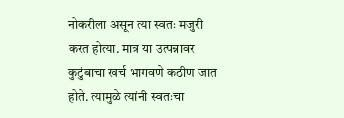नोकरीला असून त्या स्वतः मजुरी करत होत्या. मात्र या उत्पन्नावर कुटुंबाचा खर्च भागवणे कठीण जात होते. त्यामुळे त्यांनी स्वतःचा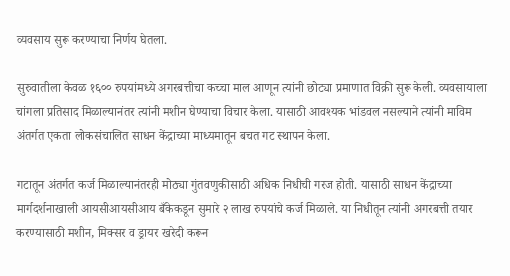व्यवसाय सुरू करण्याचा निर्णय घेतला.

सुरुवातीला केवळ १६०० रुपयांमध्ये अगरबत्तीचा कच्चा माल आणून त्यांनी छोट्या प्रमाणात विक्री सुरू केली. व्यवसायाला चांगला प्रतिसाद मिळाल्यानंतर त्यांनी मशीन घेण्याचा विचार केला. यासाठी आवश्यक भांडवल नसल्याने त्यांनी माविम अंतर्गत एकता लोकसंचालित साधन केंद्राच्या माध्यमातून बचत गट स्थापन केला.

गटातून अंतर्गत कर्ज मिळाल्यानंतरही मोठ्या गुंतवणुकीसाठी अधिक निधीची गरज होती. यासाठी साधन केंद्राच्या मार्गदर्शनाखाली आयसीआयसीआय बँकेकडून सुमारे २ लाख रुपयांचे कर्ज मिळाले. या निधीतून त्यांनी अगरबत्ती तयार करण्यासाठी मशीन, मिक्सर व ड्रायर खरेदी करून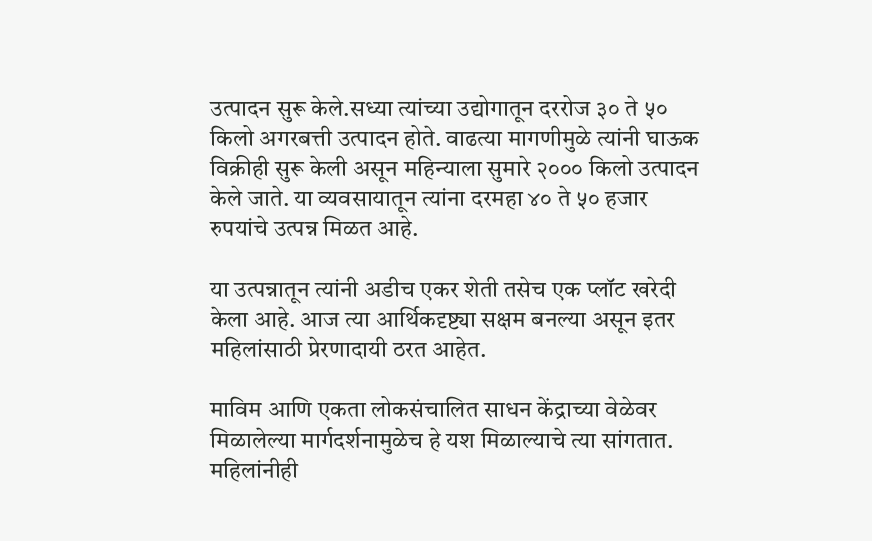उत्पादन सुरू केले.सध्या त्यांच्या उद्योगातून दररोज ३० ते ५० किलो अगरबत्ती उत्पादन होते. वाढत्या मागणीमुळे त्यांनी घाऊक विक्रीही सुरू केली असून महिन्याला सुमारे २००० किलो उत्पादन केले जाते. या व्यवसायातून त्यांना दरमहा ४० ते ५० हजार रुपयांचे उत्पन्न मिळत आहे.

या उत्पन्नातून त्यांनी अडीच एकर शेती तसेच एक प्लॉट खरेदी केला आहे. आज त्या आर्थिकदृष्ट्या सक्षम बनल्या असून इतर महिलांसाठी प्रेरणादायी ठरत आहेत.

माविम आणि एकता लोकसंचालित साधन केंद्राच्या वेळेवर मिळालेल्या मार्गदर्शनामुळेच हे यश मिळाल्याचे त्या सांगतात. महिलांनीही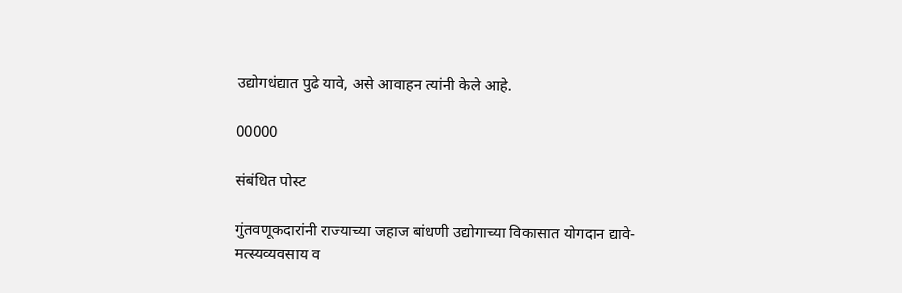उद्योगधंद्यात पुढे यावे, असे आवाहन त्यांनी केले आहे.

00000

संबंधित पोस्ट

गुंतवणूकदारांनी राज्याच्या जहाज बांधणी उद्योगाच्या विकासात योगदान द्यावे- मत्स्यव्यवसाय व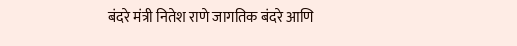बंदरे मंत्री नितेश राणे जागतिक बंदरे आणि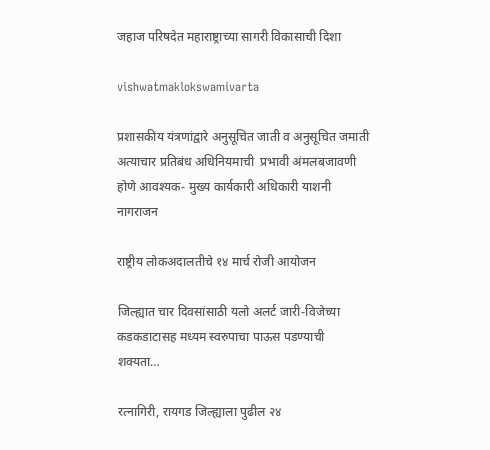जहाज परिषदेत महाराष्ट्राच्या सागरी विकासाची दिशा

vishwatmaklokswamivarta

प्रशासकीय यंत्रणांद्वारे अनुसूचित जाती व अनुसूचित जमाती  अत्याचार प्रतिबंध अधिनियमाची  प्रभावी अंमलबजावणी होणे आवश्यक- मुख्य कार्यकारी अधिकारी याशनी नागराजन

राष्ट्रीय लोकअदालतीचे १४ मार्च रोजी आयोजन

जिल्ह्यात चार दिवसांसाठी यलो अलर्ट जारी-विजेच्या कडकडाटासह मध्यम स्वरुपाचा पाऊस पडण्याची शक्यता…

रत्नागिरी, रायगड जिल्ह्याला पुढील २४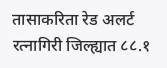तासाकरिता रेड अलर्ट रत्नागिरी जिल्ह्यात ८८.१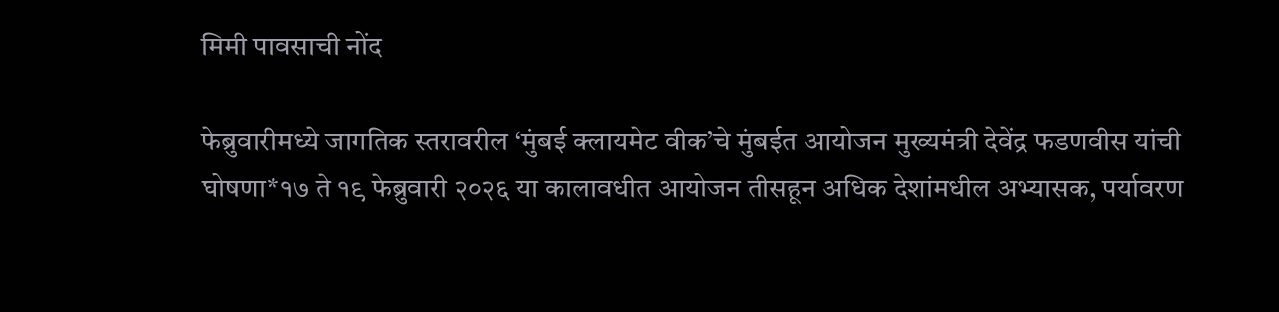मिमी पावसाची नोंद

फेब्रुवारीमध्ये जागतिक स्तरावरील ‘मुंबई क्लायमेट वीक’चे मुंबईत आयोजन मुख्यमंत्री देवेंद्र फडणवीस यांची घोषणा*१७ ते १९ फेब्रुवारी २०२६ या कालावधीत आयोजन तीसहून अधिक देशांमधील अभ्यासक, पर्यावरण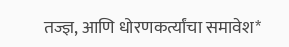तज्ज्ञ, आणि धोरणकर्त्यांचा समावेश*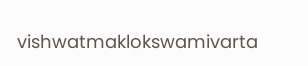vishwatmaklokswamivarta